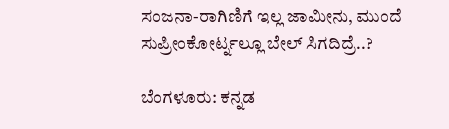ಸಂಜನಾ-ರಾಗಿಣಿಗೆ ಇಲ್ಲ ಜಾಮೀನು, ಮುಂದೆ ಸುಪ್ರೀಂಕೋರ್ಟ್ನಲ್ಲೂ ಬೇಲ್ ಸಿಗದಿದ್ರೆ..?

ಬೆಂಗಳೂರು: ಕನ್ನಡ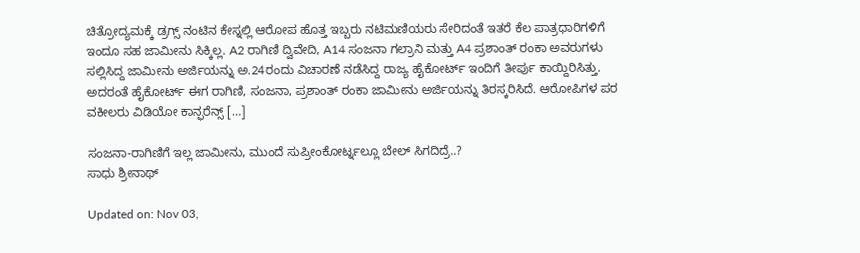ಚಿತ್ರೋದ್ಯಮಕ್ಕೆ ಡ್ರಗ್ಸ್ ನಂಟಿನ ಕೇಸ್ನಲ್ಲಿ ಆರೋಪ ಹೊತ್ತ ಇಬ್ಬರು ನಟಿಮಣಿಯರು ಸೇರಿದಂತೆ ಇತರೆ ಕೆಲ ಪಾತ್ರಧಾರಿಗಳಿಗೆ ಇಂದೂ ಸಹ ಜಾಮೀನು ಸಿಕ್ಕಿಲ್ಲ. A2 ರಾಗಿಣಿ ದ್ವಿವೇದಿ, A14 ಸಂಜನಾ ಗಲ್ರಾನಿ ಮತ್ತು A4 ಪ್ರಶಾಂತ್ ರಂಕಾ ಅವರುಗಳು ಸಲ್ಲಿಸಿದ್ದ ಜಾಮೀನು ಅರ್ಜಿಯನ್ನು ಅ.24ರಂದು ವಿಚಾರಣೆ ನಡೆಸಿದ್ದ ರಾಜ್ಯ ಹೈಕೋರ್ಟ್ ಇಂದಿಗೆ ತೀರ್ಪು ಕಾಯ್ದಿರಿಸಿತ್ತು. ಅದರಂತೆ ಹೈಕೋರ್ಟ್ ಈಗ ರಾಗಿಣಿ, ಸಂಜನಾ, ಪ್ರಶಾಂತ್ ರಂಕಾ ಜಾಮೀನು ಅರ್ಜಿಯನ್ನು ತಿರಸ್ಕರಿಸಿದೆ. ಆರೋಪಿಗಳ ಪರ ವಕೀಲರು ವಿಡಿಯೋ ಕಾನ್ಫರೆನ್ಸ್ […]

ಸಂಜನಾ-ರಾಗಿಣಿಗೆ ಇಲ್ಲ ಜಾಮೀನು, ಮುಂದೆ ಸುಪ್ರೀಂಕೋರ್ಟ್ನಲ್ಲೂ ಬೇಲ್ ಸಿಗದಿದ್ರೆ..?
ಸಾಧು ಶ್ರೀನಾಥ್

Updated on: Nov 03,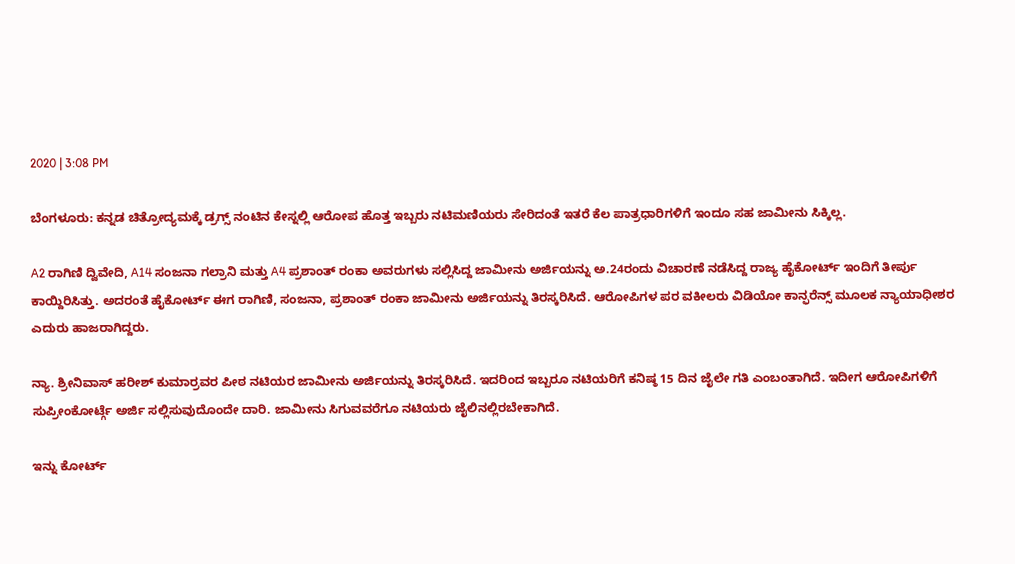2020 | 3:08 PM

ಬೆಂಗಳೂರು: ಕನ್ನಡ ಚಿತ್ರೋದ್ಯಮಕ್ಕೆ ಡ್ರಗ್ಸ್ ನಂಟಿನ ಕೇಸ್ನಲ್ಲಿ ಆರೋಪ ಹೊತ್ತ ಇಬ್ಬರು ನಟಿಮಣಿಯರು ಸೇರಿದಂತೆ ಇತರೆ ಕೆಲ ಪಾತ್ರಧಾರಿಗಳಿಗೆ ಇಂದೂ ಸಹ ಜಾಮೀನು ಸಿಕ್ಕಿಲ್ಲ.

A2 ರಾಗಿಣಿ ದ್ವಿವೇದಿ, A14 ಸಂಜನಾ ಗಲ್ರಾನಿ ಮತ್ತು A4 ಪ್ರಶಾಂತ್ ರಂಕಾ ಅವರುಗಳು ಸಲ್ಲಿಸಿದ್ದ ಜಾಮೀನು ಅರ್ಜಿಯನ್ನು ಅ.24ರಂದು ವಿಚಾರಣೆ ನಡೆಸಿದ್ದ ರಾಜ್ಯ ಹೈಕೋರ್ಟ್ ಇಂದಿಗೆ ತೀರ್ಪು ಕಾಯ್ದಿರಿಸಿತ್ತು. ಅದರಂತೆ ಹೈಕೋರ್ಟ್ ಈಗ ರಾಗಿಣಿ, ಸಂಜನಾ, ಪ್ರಶಾಂತ್ ರಂಕಾ ಜಾಮೀನು ಅರ್ಜಿಯನ್ನು ತಿರಸ್ಕರಿಸಿದೆ. ಆರೋಪಿಗಳ ಪರ ವಕೀಲರು ವಿಡಿಯೋ ಕಾನ್ಫರೆನ್ಸ್ ಮೂಲಕ ನ್ಯಾಯಾಧೀಶರ ಎದುರು ಹಾಜರಾಗಿದ್ದರು.

ನ್ಯಾ. ಶ್ರೀನಿವಾಸ್ ಹರೀಶ್ ಕುಮಾರ್ರವರ ಪೀಠ ನಟಿಯರ ಜಾಮೀನು ಅರ್ಜಿಯನ್ನು ತಿರಸ್ಕರಿಸಿದೆ. ಇದರಿಂದ ಇಬ್ಬರೂ ನಟಿಯರಿಗೆ ಕನಿಷ್ಠ 15 ದಿನ ಜೈಲೇ ಗತಿ ಎಂಬಂತಾಗಿದೆ. ಇದೀಗ ಆರೋಪಿಗಳಿಗೆ ಸುಪ್ರೀಂಕೋರ್ಟ್ಗೆ ಅರ್ಜಿ ಸಲ್ಲಿಸುವುದೊಂದೇ ದಾರಿ. ಜಾಮೀನು ಸಿಗುವವರೆಗೂ ನಟಿಯರು ಜೈಲಿನಲ್ಲಿರಬೇಕಾಗಿದೆ.

ಇನ್ನು ಕೋರ್ಟ್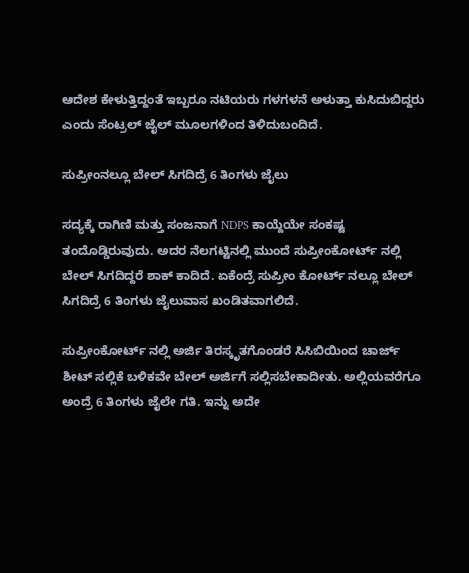ಆದೇಶ ಕೇಳುತ್ತಿದ್ದಂತೆ ಇಬ್ಬರೂ ನಟಿಯರು ಗಳಗಳನೆ ಅಳುತ್ತಾ ಕುಸಿದುಬಿದ್ದರು ಎಂದು ಸೆಂಟ್ರಲ್ ಜೈಲ್ ಮೂಲಗಳಿಂದ ತಿಳಿದುಬಂದಿದೆ.

ಸುಪ್ರೀಂನಲ್ಲೂ ಬೇಲ್ ಸಿಗದಿದ್ರೆ 6 ತಿಂಗಳು ಜೈಲು

ಸದ್ಯಕ್ಕೆ ರಾಗಿಣಿ ಮತ್ತು ಸಂಜನಾಗೆ NDPS ಕಾಯ್ದೆಯೇ ಸಂಕಷ್ಟ ತಂದೊಡ್ಡಿರುವುದು. ಅದರ ನೆಲಗಟ್ಟಿನಲ್ಲಿ ಮುಂದೆ ಸುಪ್ರೀಂಕೋರ್ಟ್ ನಲ್ಲಿ ಬೇಲ್ ಸಿಗದಿದ್ದರೆ ಶಾಕ್ ಕಾದಿದೆ. ಏಕೆಂದ್ರೆ ಸುಪ್ರೀಂ ಕೋರ್ಟ್ ನಲ್ಲೂ ಬೇಲ್ ಸಿಗದಿದ್ರೆ 6 ತಿಂಗಳು ಜೈಲುವಾಸ ಖಂಡಿತವಾಗಲಿದೆ.

ಸುಪ್ರೀಂಕೋರ್ಟ್ ನಲ್ಲಿ ಅರ್ಜಿ ತಿರಸ್ಕೃತಗೊಂಡರೆ ಸಿಸಿಬಿಯಿಂದ ಚಾರ್ಜ್ ಶೀಟ್ ಸಲ್ಲಿಕೆ ಬಳಿಕವೇ ಬೇಲ್ ಅರ್ಜಿಗೆ ಸಲ್ಲಿಸಬೇಕಾದೀತು. ಅಲ್ಲಿಯವರೆಗೂ ಅಂದ್ರೆ 6 ತಿಂಗಳು ಜೈಲೇ ಗತಿ. ಇನ್ನು ಅದೇ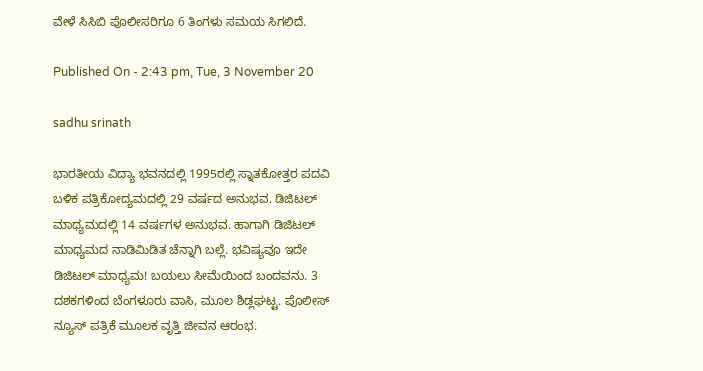ವೇಳೆ ಸಿಸಿಬಿ ಪೊಲೀಸರಿಗೂ 6 ತಿಂಗಳು ಸಮಯ ಸಿಗಲಿದೆ.

Published On - 2:43 pm, Tue, 3 November 20

sadhu srinath

ಭಾರತೀಯ ವಿದ್ಯಾ ಭವನದಲ್ಲಿ 1995ರಲ್ಲಿ ಸ್ನಾತಕೋತ್ತರ ಪದವಿ ಬಳಿಕ ಪತ್ರಿಕೋದ್ಯಮದಲ್ಲಿ 29 ವರ್ಷದ ಅನುಭವ. ಡಿಜಿಟಲ್ ಮಾಧ್ಯಮದಲ್ಲಿ 14 ವರ್ಷಗಳ ಅನುಭವ. ಹಾಗಾಗಿ ಡಿಜಿಟಲ್ ಮಾಧ್ಯಮದ ನಾಡಿಮಿಡಿತ ಚೆನ್ನಾಗಿ ಬಲ್ಲೆ. ಭವಿಷ್ಯವೂ ಇದೇ ಡಿಜಿಟಲ್ ಮಾಧ್ಯಮ! ಬಯಲು ಸೀಮೆಯಿಂದ ಬಂದವನು. 3 ದಶಕಗಳಿಂದ ಬೆಂಗಳೂರು ವಾಸಿ, ಮೂಲ ಶಿಡ್ಲಘಟ್ಟ. ಪೊಲೀಸ್ ನ್ಯೂಸ್ ಪತ್ರಿಕೆ ಮೂಲಕ ವೃತ್ತಿ ಜೀವನ ಆರಂಭ.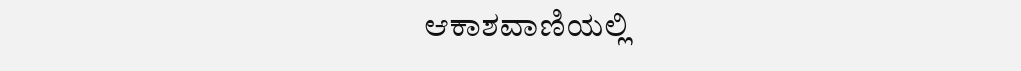ಆಕಾಶವಾಣಿಯಲ್ಲಿ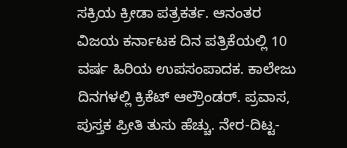ಸಕ್ರಿಯ ಕ್ರೀಡಾ ಪತ್ರಕರ್ತ. ಆನಂತರ ವಿಜಯ ಕರ್ನಾಟಕ ದಿನ ಪತ್ರಿಕೆಯಲ್ಲಿ 10 ವರ್ಷ ಹಿರಿಯ ಉಪಸಂಪಾದಕ. ಕಾಲೇಜು ದಿನಗಳಲ್ಲಿ ಕ್ರಿಕೆಟ್ ಆಲ್ರೌಂಡರ್. ಪ್ರವಾಸ, ಪುಸ್ತಕ ಪ್ರೀತಿ ತುಸು ಹೆಚ್ಚು. ನೇರ-ದಿಟ್ಟ-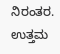ನಿರಂತರ. ಉತ್ತಮ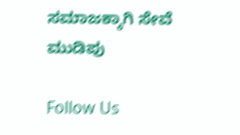ಸಮಾಜಕ್ಕಾಗಿ ಸೇವೆ ಮುಡಿಪು

Follow Us